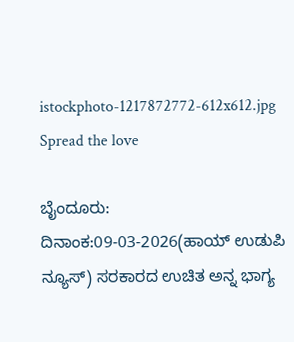istockphoto-1217872772-612x612.jpg
Spread the love

ಬೈಂದೂರು: ದಿನಾಂಕ:09-03-2026(ಹಾಯ್ ಉಡುಪಿ ನ್ಯೂಸ್) ಸರಕಾರದ ಉಚಿತ ಅನ್ನ ಭಾಗ್ಯ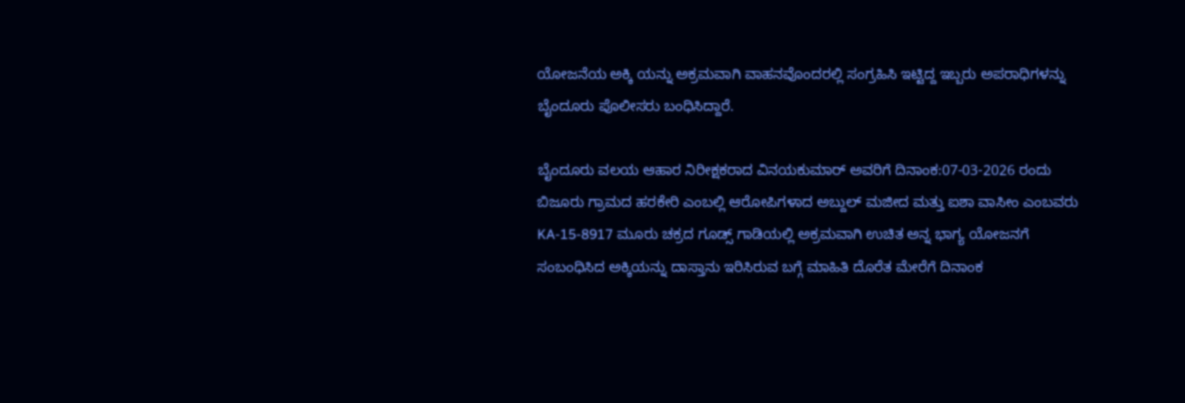ಯೋಜನೆಯ ಅಕ್ಕಿ ಯನ್ನು ಅಕ್ರಮವಾಗಿ ವಾಹನವೊಂದರಲ್ಲಿ ಸಂಗ್ರಹಿಸಿ ಇಟ್ಟಿದ್ದ ಇಬ್ಬರು ಅಪರಾಧಿಗಳನ್ನು ಬೈಂದೂರು ಪೊಲೀಸರು ಬಂಧಿಸಿದ್ದಾರೆ.

ಬೈಂದೂರು ವಲಯ ಆಹಾರ ನಿರೀಕ್ಷಕರಾದ ವಿನಯಕುಮಾರ್ ಅವರಿಗೆ ದಿನಾಂಕ:07-03-2026 ರಂದು ಬಿಜೂರು ಗ್ರಾಮದ ಹರಕೇರಿ ಎಂಬಲ್ಲಿ ಆರೋಪಿಗಳಾದ ಅಬ್ದುಲ್‌ ಮಜೀದ ಮತ್ತು ಐಶಾ ವಾಸೀಂ ಎಂಬವರು KA-15-8917 ಮೂರು ಚಕ್ರದ ಗೂಡ್ಸ್‌ ಗಾಡಿಯಲ್ಲಿ ಅಕ್ರಮವಾಗಿ ಉಚಿತ ಅನ್ನ ಭಾಗ್ಯ ಯೋಜನಗೆ ಸಂಬಂಧಿಸಿದ ಅಕ್ಕಿಯನ್ನು ದಾಸ್ತಾನು ಇರಿಸಿರುವ ಬಗ್ಗೆ ಮಾಹಿತಿ ದೊರೆತ ಮೇರೆಗೆ ದಿನಾಂಕ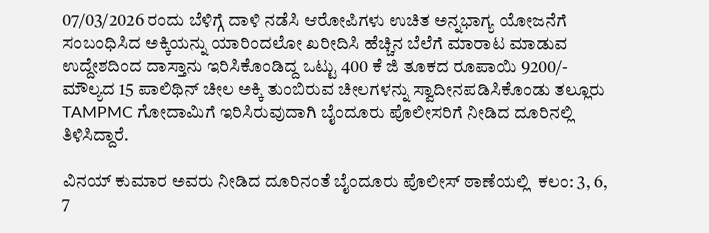07/03/2026 ರಂದು ಬೆಳಿಗ್ಗೆ ದಾಳಿ ನಡೆಸಿ ಆರೋಪಿಗಳು ಉಚಿತ ಅನ್ನಭಾಗ್ಯ ಯೋಜನೆಗೆ ಸಂಬಂಧಿಸಿದ ಅಕ್ಕಿಯನ್ನು ಯಾರಿಂದಲೋ ಖರೀದಿಸಿ ಹೆಚ್ಚಿನ ಬೆಲೆಗೆ ಮಾರಾಟ ಮಾಡುವ ಉದ್ದೇಶದಿಂದ ದಾಸ್ತಾನು ಇರಿಸಿಕೊಂಡಿದ್ದ ಒಟ್ಟು 400 ಕೆ ಜಿ ತೂಕದ ರೂಪಾಯಿ 9200/- ಮೌಲ್ಯದ 15 ಪಾಲಿಥಿನ್ ಚೀಲ ಅಕ್ಕಿ ತುಂಬಿರುವ ಚೀಲಗಳನ್ನು ಸ್ವಾದೀನಪಡಿಸಿಕೊಂಡು ತಲ್ಲೂರು TAMPMC ಗೋದಾಮಿಗೆ ಇರಿಸಿರುವುದಾಗಿ ಬೈಂದೂರು ಪೊಲೀಸರಿಗೆ ನೀಡಿದ ದೂರಿನಲ್ಲಿ ತಿಳಿಸಿದ್ದಾರೆ.

ವಿನಯ್ ಕುಮಾರ ಅವರು ನೀಡಿದ ದೂರಿನಂತೆ ಬೈಂದೂರು ಪೊಲೀಸ್‌ ಠಾಣೆಯಲ್ಲಿ  ಕಲಂ: 3, 6, 7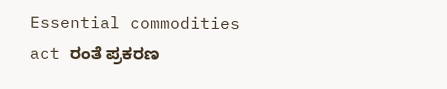Essential commodities act ರಂತೆ ಪ್ರಕರಣ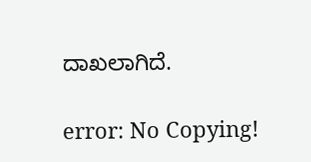ದಾಖಲಾಗಿದೆ.

error: No Copying!